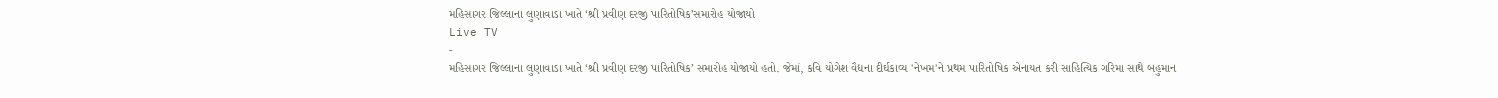મહિસાગર જિલ્લાના લુણાવાડા ખાતે ‘શ્રી પ્રવીણ દરજી પારિતોષિક’સમારોહ યોજાયો
Live TV
-
મહિસાગર જિલ્લાના લુણાવાડા ખાતે ‘શ્રી પ્રવીણ દરજી પારિતોષિક’ સમારોહ યોજાયો હતો. જેમાં, કવિ યોગેશ વૈદ્યના દીર્ઘકાવ્ય 'નેખમ'ને પ્રથમ પારિતોષિક એનાયત કરી સાહિત્યિક ગરિમા સાથે બહુમાન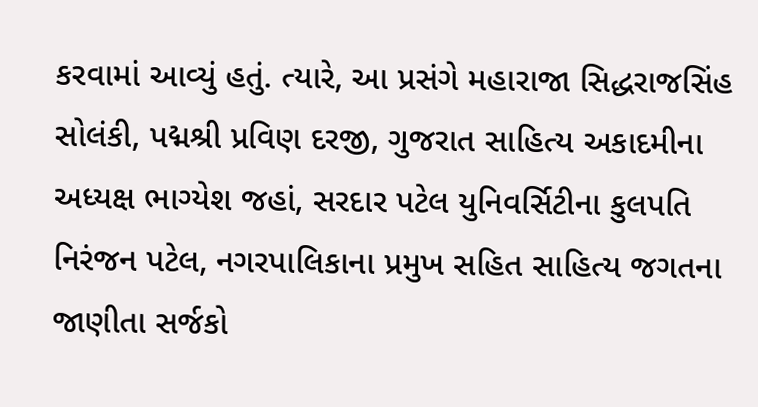કરવામાં આવ્યું હતું. ત્યારે, આ પ્રસંગે મહારાજા સિદ્ધરાજસિંહ સોલંકી, પદ્મશ્રી પ્રવિણ દરજી, ગુજરાત સાહિત્ય અકાદમીના અધ્યક્ષ ભાગ્યેશ જહાં, સરદાર પટેલ યુનિવર્સિટીના કુલપતિ નિરંજન પટેલ, નગરપાલિકાના પ્રમુખ સહિત સાહિત્ય જગતના જાણીતા સર્જકો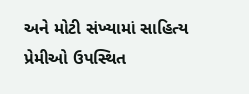અને મોટી સંખ્યામાં સાહિત્ય પ્રેમીઓ ઉપસ્થિત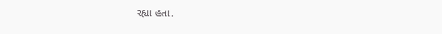રહ્યા હતા.